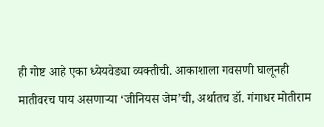ही गोष्ट आहे एका ध्येयवेड्या व्यक्तीची. आकाशाला गवसणी घालूनही मातीवरच पाय असणाऱ्या ‘जीनियस जेम’ची, अर्थातच डॉ. गंगाधर मोतीराम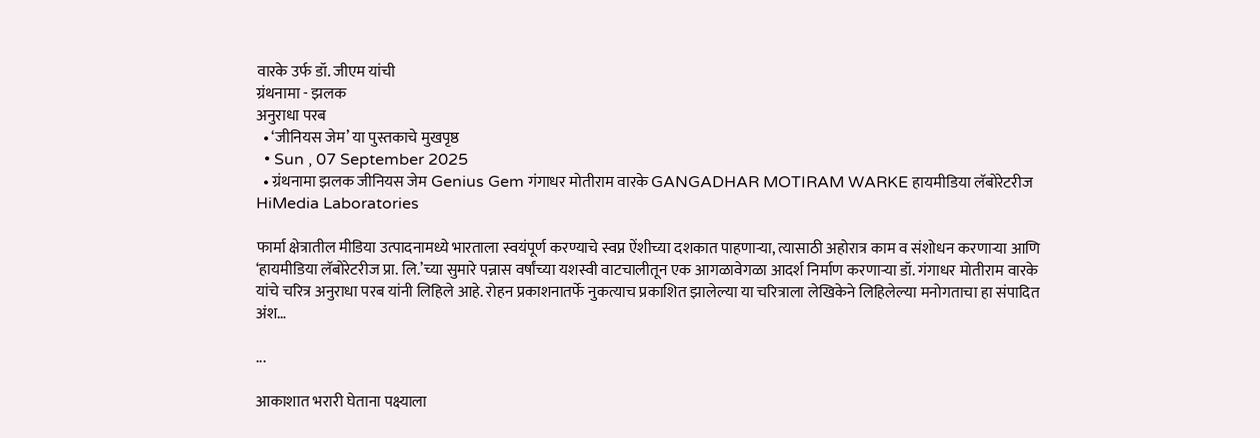वारके उर्फ डॉ. जीएम यांची
ग्रंथनामा - झलक
अनुराधा परब
  • ‘जीनियस जेम’ या पुस्तकाचे मुखपृष्ठ
  • Sun , 07 September 2025
  • ग्रंथनामा झलक जीनियस जेम Genius Gem गंगाधर मोतीराम वारके GANGADHAR MOTIRAM WARKE हायमीडिया लॅबोरेटरीज HiMedia Laboratories

फार्मा क्षेत्रातील मीडिया उत्पादनामध्ये भारताला स्वयंपूर्ण करण्याचे स्वप्न ऐंशीच्या दशकात पाहणाऱ्या, त्यासाठी अहोरात्र काम व संशोधन करणाऱ्या आणि ‘हायमीडिया लॅबोरेटरीज प्रा. लि.’च्या सुमारे पन्नास वर्षांच्या यशस्वी वाटचालीतून एक आगळावेगळा आदर्श निर्माण करणाऱ्या डॉ. गंगाधर मोतीराम वारके यांचे चरित्र अनुराधा परब यांनी लिहिले आहे. रोहन प्रकाशनातर्फे नुकत्याच प्रकाशित झालेल्या या चरित्राला लेखिकेने लिहिलेल्या मनोगताचा हा संपादित अंश…

...

आकाशात भरारी घेताना पक्ष्याला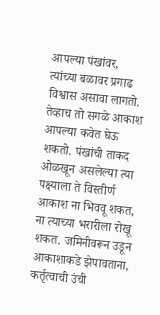आपल्या पंखांवर, त्यांच्या बळावर प्रगाढ विश्वास असावा लागतो. तेव्हाच तो सगळे आकाश आपल्या कवेत घेऊ शकतो. पंखांची ताकद ओळखून असलेल्या त्या पक्ष्याला ते विस्तीर्ण आकाश ना भिववू शकत, ना त्याच्या भरारीला रोखू शकत. जमिनीवरून उडून आकाशाकडे झेपावताना, कर्तृत्वाची उंची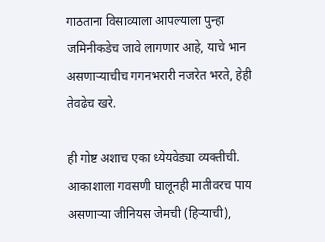गाठताना विसाव्याला आपल्याला पुन्हा जमिनीकडेच जावे लागणार आहे, याचे भान असणाऱ्याचीच गगनभरारी नजरेत भरते, हेही तेवढेच खरे.

ही गोष्ट अशाच एका ध्येयवेड्या व्यक्तीची. आकाशाला गवसणी घालूनही मातीवरच पाय असणाऱ्या जीनियस जेमची (हिऱ्याची),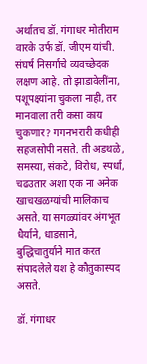अर्थातच डॉ. गंगाधर मोतीराम वारके उर्फ डॉ. जीएम यांची. संघर्ष निसर्गाचे व्यवच्छेदक लक्षण आहे. तो झाडावेलींना, पशूपक्ष्यांना चुकला नाही, तर मानवाला तरी कसा काय चुकणार? गगनभरारी कधीही सहजसोपी नसते. ती अडथळे, समस्या, संकटे, विरोध, स्पर्धा, चढउतार अशा एक ना अनेक खाचखळग्यांची मालिकाच असते. या सगळ्यांवर अंगभूत धैर्याने, धाडसाने, बुद्धिचातुर्याने मात करत संपादलेले यश हे कौतुकास्पद असते.

डॉ. गंगाधर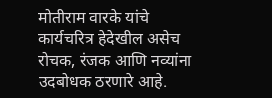मोतीराम वारके यांचे कार्यचरित्र हेदेखील असेच रोचक, रंजक आणि नव्यांना उदबोधक ठरणारे आहे.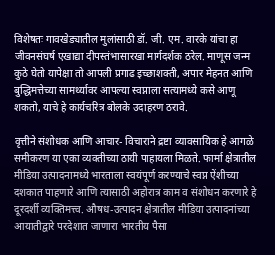विशेषतः गावखेड्यातील मुलांसाठी डॉ. जी. एम. वारके यांचा हा जीवनसंघर्ष एखाद्या दीपस्तंभासारखा मार्गदर्शक ठरेल. माणूस जन्म कुठे घेतो यापेक्षा तो आपली प्रगाढ इच्छाशक्ती, अपार मेहनत आणि बुद्धिमत्तेच्या सामर्थ्यावर आपल्या स्वप्नाला सत्यामध्ये कसे आणू शकतो, याचे हे कार्यचरित्र बोलके उदाहरण ठरावे.

वृत्तीने संशोधक आणि आचार- विचाराने द्रष्टा व्यावसायिक हे आगळे समीकरण या एका व्यक्तीच्या ठायी पाहायला मिळते. फार्मा क्षेत्रातील मीडिया उत्पादनामध्ये भारताला स्वयंपूर्ण करण्याचे स्वप्न ऐंशीच्या दशकात पाहणारे आणि त्यासाठी अहोरात्र काम व संशोधन करणारे हे दूरदर्शी व्यक्तिमत्त्व. औषध-उत्पादन क्षेत्रातील मीडिया उत्पादनांच्या आयातीद्वारे परदेशात जाणारा भारतीय पैसा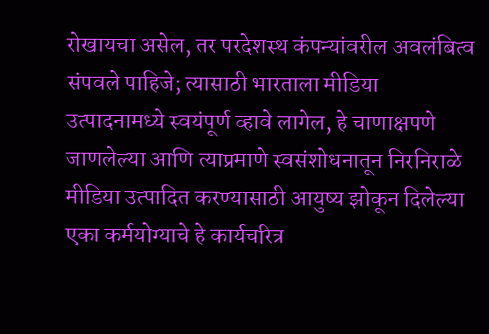रोखायचा असेल, तर परदेशस्थ कंपन्यांवरील अवलंबित्व संपवले पाहिजे; त्यासाठी भारताला मीडिया उत्पादनामध्ये स्वयंपूर्ण व्हावे लागेल, हे चाणाक्षपणे जाणलेल्या आणि त्याप्रमाणे स्वसंशोधनातून निरनिराळे मीडिया उत्पादित करण्यासाठी आयुष्य झोकून दिलेल्या एका कर्मयोग्याचे हे कार्यचरित्र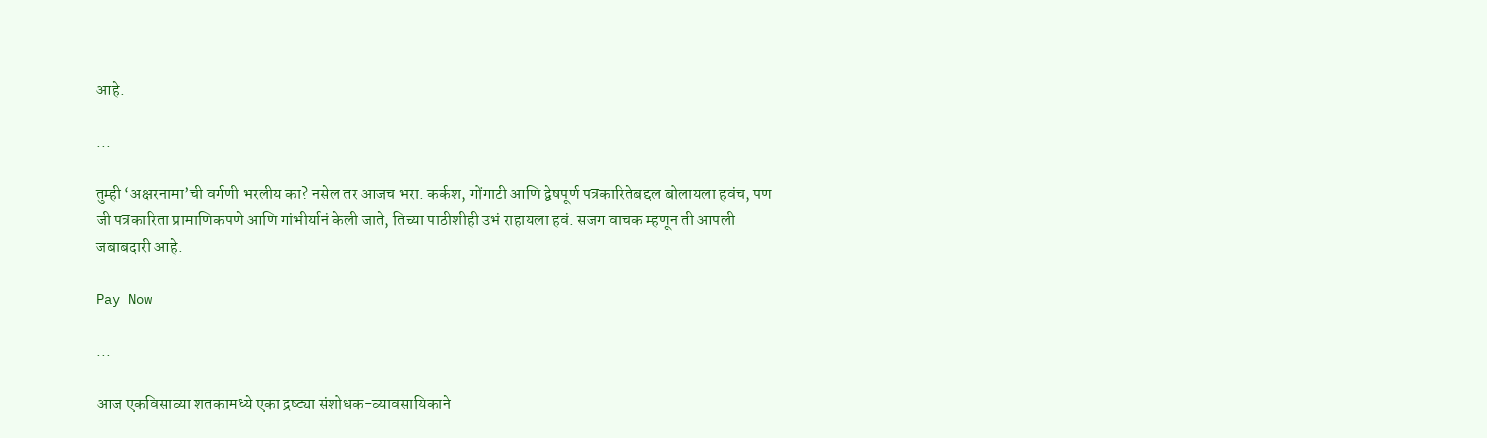आहे.

...

तुम्ही ‘अक्षरनामा’ची वर्गणी भरलीय का? नसेल तर आजच भरा. कर्कश, गोंगाटी आणि द्वेषपूर्ण पत्रकारितेबद्दल बोलायला हवंच, पण जी पत्रकारिता प्रामाणिकपणे आणि गांभीर्यानं केली जाते, तिच्या पाठीशीही उभं राहायला हवं. सजग वाचक म्हणून ती आपली जबाबदारी आहे.

Pay Now

...

आज एकविसाव्या शतकामध्ये एका द्रष्ट्या संशोधक-व्यावसायिकाने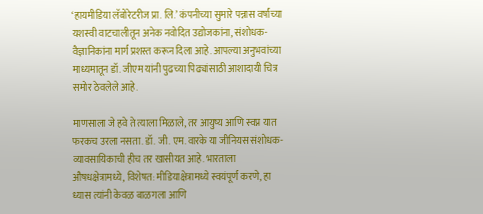‘हायमीडिया लॅबोरेटरीज प्रा. लि.’ कंपनीच्या सुमारे पन्नास वर्षांच्या यशस्वी वाटचालीतून अनेक नवोदित उद्योजकांना, संशोधक-वैज्ञानिकांना मार्ग प्रशस्त करून दिला आहे. आपल्या अनुभवांच्या माध्यमातून डॉ. जीएम यांनी पुढच्या पिढ्यांसाठी आशादायी चित्र समोर ठेवलेले आहे.

माणसाला जे हवे ते त्याला मिळाले, तर आयुष्य आणि स्वप्न यात फरकच उरला नसता. डॉ. जी. एम. वारके या जीनियस संशोधक- व्यावसायिकाची हीच तर खासीयत आहे. भारताला औषधक्षेत्रामध्ये, विशेषत: मीडियाक्षेत्रामध्ये स्वयंपूर्ण करणे, हा ध्यास त्यांनी केवळ बाळगला आणि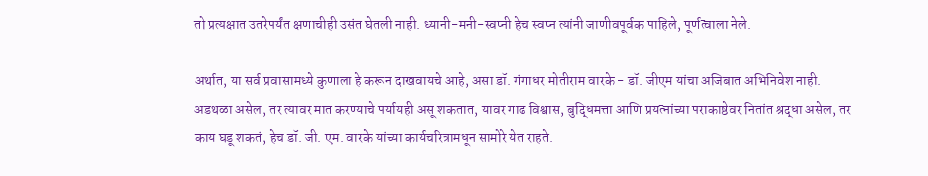तो प्रत्यक्षात उतरेपर्यंत क्षणाचीही उसंत घेतली नाही. ध्यानी-मनी-स्वप्नी हेच स्वप्न त्यांनी जाणीवपूर्वक पाहिले, पूर्णत्वाला नेले.

अर्थात, या सर्व प्रवासामध्ये कुणाला हे करून दाखवायचे आहे, असा डॉ. गंगाधर मोतीराम वारके - डॉ. जीएम यांचा अजिबात अभिनिवेश नाही. अडथळा असेल, तर त्यावर मात करण्याचे पर्यायही असू शकतात, यावर गाढ विश्वास, बुद्धिमत्ता आणि प्रयत्नांच्या पराकाष्ठेवर नितांत श्रद्धा असेल, तर काय घडू शकतं, हेच डॉ. जी. एम. वारके यांच्या कार्यचरित्रामधून सामोरे येत राहते.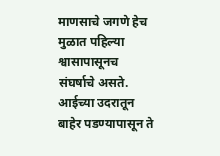माणसाचे जगणे हेच मुळात पहिल्या श्वासापासूनच संघर्षाचे असते. आईच्या उदरातून बाहेर पडण्यापासून ते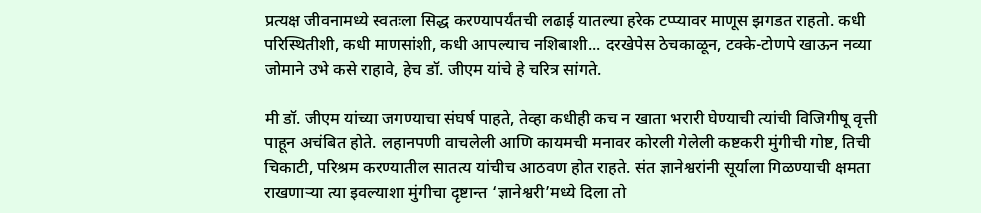प्रत्यक्ष जीवनामध्ये स्वतःला सिद्ध करण्यापर्यंतची लढाई यातल्या हरेक टप्प्यावर माणूस झगडत राहतो. कधी परिस्थितीशी, कधी माणसांशी, कधी आपल्याच नशिबाशी... दरखेपेस ठेचकाळून, टक्के-टोणपे खाऊन नव्या जोमाने उभे कसे राहावे, हेच डॉ. जीएम यांचे हे चरित्र सांगते.

मी डॉ. जीएम यांच्या जगण्याचा संघर्ष पाहते, तेव्हा कधीही कच न खाता भरारी घेण्याची त्यांची विजिगीषू वृत्ती पाहून अचंबित होते. लहानपणी वाचलेली आणि कायमची मनावर कोरली गेलेली कष्टकरी मुंगीची गोष्ट, तिची चिकाटी, परिश्रम करण्यातील सातत्य यांचीच आठवण होत राहते. संत ज्ञानेश्वरांनी सूर्याला गिळण्याची क्षमता राखणाऱ्या त्या इवल्याशा मुंगीचा दृष्टान्त ‘ज्ञानेश्वरी’मध्ये दिला तो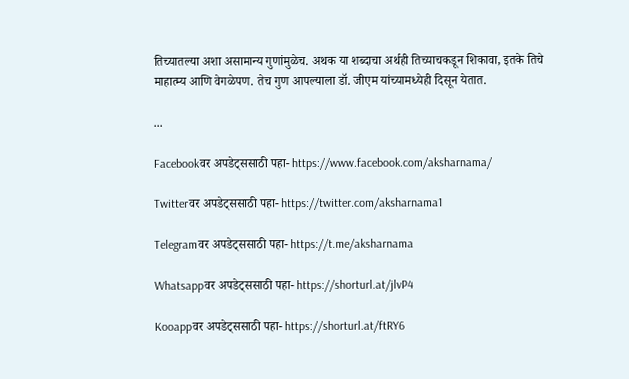तिच्यातल्या अशा असामान्य गुणांमुळेच. अथक या शब्दाचा अर्थही तिच्याचकडून शिकावा, इतके तिचे माहात्म्य आणि वेगळेपण. तेच गुण आपल्याला डॉ. जीएम यांच्यामध्येही दिसून येतात.

...

Facebookवर अपडेट्ससाठी पहा- https://www.facebook.com/aksharnama/

Twitterवर अपडेट्ससाठी पहा- https://twitter.com/aksharnama1

Telegramवर अपडेट्ससाठी पहा- https://t.me/aksharnama

Whatsappवर अपडेट्ससाठी पहा- https://shorturl.at/jlvP4

Kooappवर अपडेट्ससाठी पहा- https://shorturl.at/ftRY6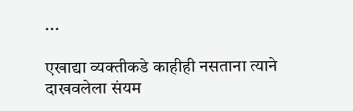...

एखाद्या व्यक्तीकडे काहीही नसताना त्याने दाखवलेला संयम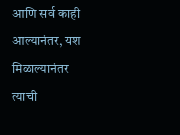आणि सर्व काही आल्यानंतर, यश मिळाल्यानंतर त्याची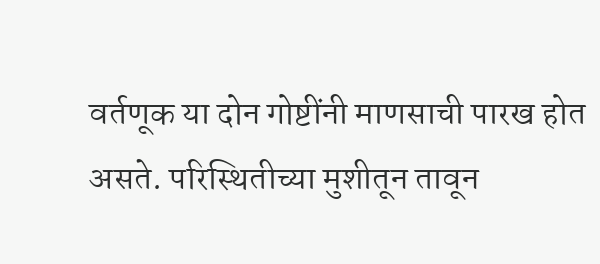वर्तणूक या दोन गोष्टींनी माणसाची पारख होत असते. परिस्थितीच्या मुशीतून तावून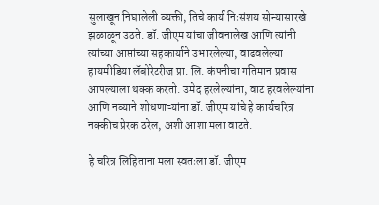सुलाखून निघालेली व्यक्ती, तिचे कार्य निःसंशय सोन्यासारखे झळाळून उठते. डॉ. जीएम यांचा जीवनालेख आणि त्यांनी त्यांच्या आप्तांच्या सहकार्याने उभारलेल्या, वाढवलेल्या हायमीडिया लॅबोरेटरीज प्रा. लि. कंपनीचा गतिमान प्रवास आपल्याला थक्क करतो. उमेद हरलेल्यांना, वाट हरवलेल्यांना आणि नव्याने शोधणाऱ्यांना डॉ. जीएम यांचे हे कार्यचरित्र नक्कीच प्रेरक ठरेल, अशी आशा मला वाटते.

हे चरित्र लिहिताना मला स्वतःला डॉ. जीएम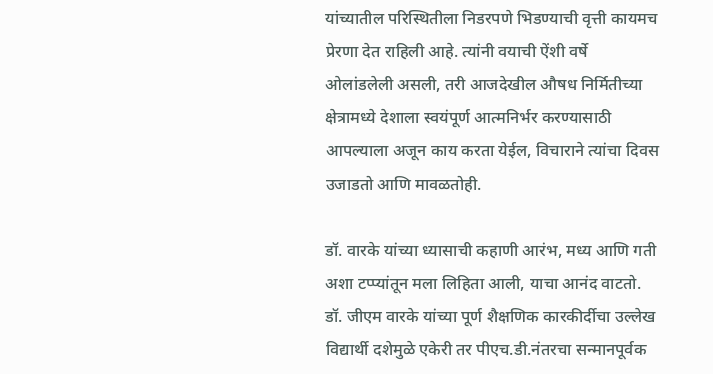यांच्यातील परिस्थितीला निडरपणे भिडण्याची वृत्ती कायमच प्रेरणा देत राहिली आहे. त्यांनी वयाची ऐंशी वर्षे ओलांडलेली असली, तरी आजदेखील औषध निर्मितीच्या क्षेत्रामध्ये देशाला स्वयंपूर्ण आत्मनिर्भर करण्यासाठी आपल्याला अजून काय करता येईल, विचाराने त्यांचा दिवस उजाडतो आणि मावळतोही.

डॉ. वारके यांच्या ध्यासाची कहाणी आरंभ, मध्य आणि गती अशा टप्प्यांतून मला लिहिता आली, याचा आनंद वाटतो. डॉ. जीएम वारके यांच्या पूर्ण शैक्षणिक कारकीर्दीचा उल्लेख विद्यार्थी दशेमुळे एकेरी तर पीएच.डी.नंतरचा सन्मानपूर्वक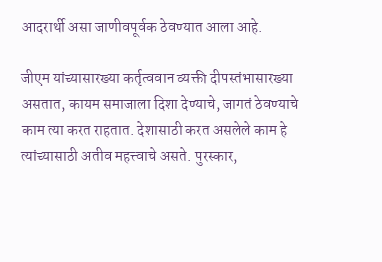आदरार्थी असा जाणीवपूर्वक ठेवण्यात आला आहे.

जीएम यांच्यासारख्या कर्तृत्ववान व्यक्ती दीपस्तंभासारख्या असतात, कायम समाजाला दिशा देण्याचे, जागतं ठेवण्याचे काम त्या करत राहतात. देशासाठी करत असलेले काम हे त्यांच्यासाठी अतीव महत्त्वाचे असते. पुरस्कार,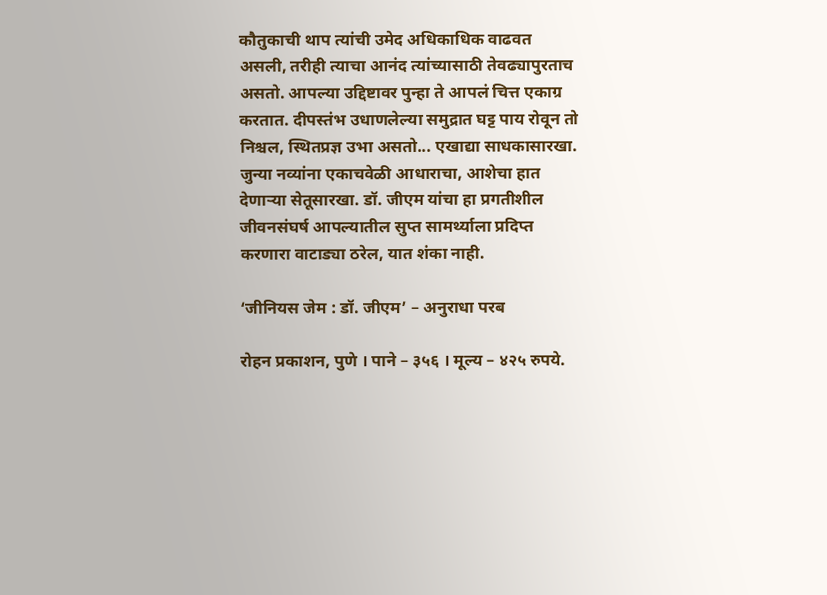कौतुकाची थाप त्यांची उमेद अधिकाधिक वाढवत असली, तरीही त्याचा आनंद त्यांच्यासाठी तेवढ्यापुरताच असतो. आपल्या उद्दिष्टावर पुन्हा ते आपलं चित्त एकाग्र करतात. दीपस्तंभ उधाणलेल्या समुद्रात घट्ट पाय रोवून तो निश्चल, स्थितप्रज्ञ उभा असतो... एखाद्या साधकासारखा. जुन्या नव्यांना एकाचवेळी आधाराचा, आशेचा हात देणाऱ्या सेतूसारखा. डॉ. जीएम यांचा हा प्रगतीशील जीवनसंघर्ष आपल्यातील सुप्त सामर्थ्याला प्रदिप्त करणारा वाटाड्या ठरेल, यात शंका नाही.

‘जीनियस जेम : डॉ. जीएम’ – अनुराधा परब

रोहन प्रकाशन, पुणे । पाने – ३५६ । मूल्य – ४२५ रुपये.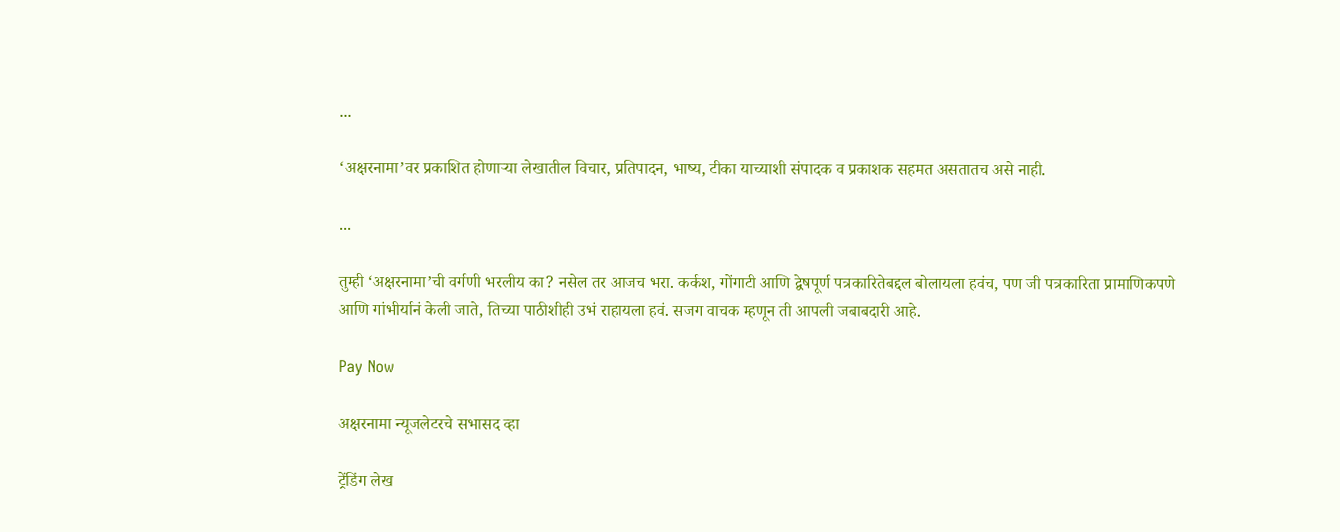...

‘अक्षरनामा’वर प्रकाशित होणाऱ्या लेखातील विचार, प्रतिपादन, भाष्य, टीका याच्याशी संपादक व प्रकाशक सहमत असतातच असे नाही.

...

तुम्ही ‘अक्षरनामा’ची वर्गणी भरलीय का? नसेल तर आजच भरा. कर्कश, गोंगाटी आणि द्वेषपूर्ण पत्रकारितेबद्दल बोलायला हवंच, पण जी पत्रकारिता प्रामाणिकपणे आणि गांभीर्यानं केली जाते, तिच्या पाठीशीही उभं राहायला हवं. सजग वाचक म्हणून ती आपली जबाबदारी आहे.

Pay Now

अक्षरनामा न्यूजलेटरचे सभासद व्हा

ट्रेंडिंग लेख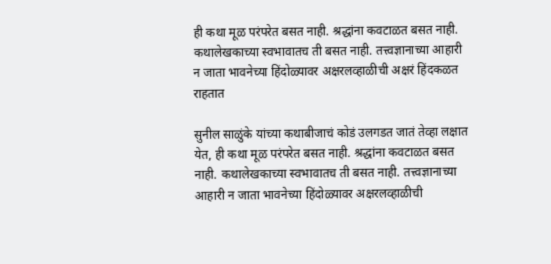ही कथा मूळ परंपरेत बसत नाही. श्रद्धांना कवटाळत बसत नाही. कथालेखकाच्या स्वभावातच ती बसत नाही. तत्त्वज्ञानाच्या आहारी न जाता भावनेच्या हिंदोळ्यावर अक्षरलव्हाळीची अक्षरं हिंदकळत राहतात

सुनील साळुंके यांच्या कथाबीजाचं कोडं उलगडत जातं तेव्हा लक्षात येत, ही कथा मूळ परंपरेत बसत नाही. श्रद्धांना कवटाळत बसत नाही. कथालेखकाच्या स्वभावातच ती बसत नाही. तत्त्वज्ञानाच्या आहारी न जाता भावनेच्या हिंदोळ्यावर अक्षरलव्हाळीची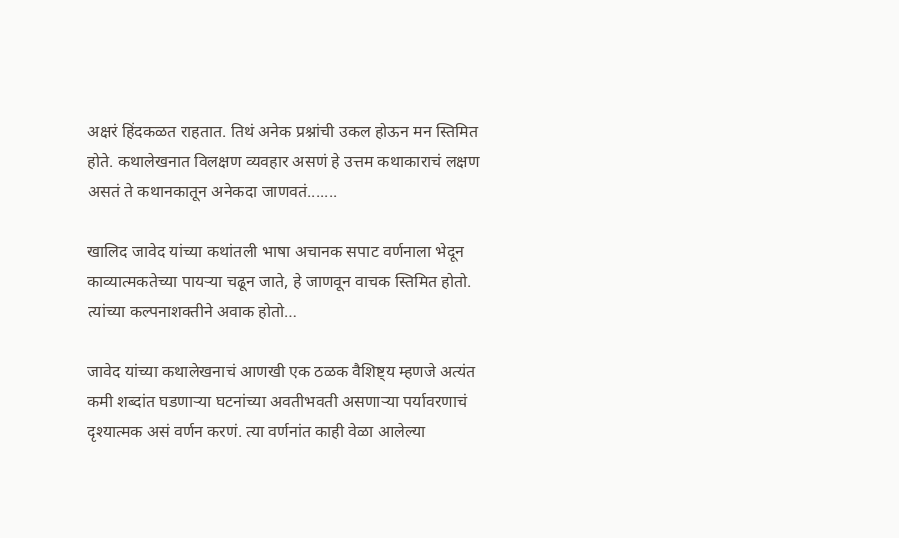अक्षरं हिंदकळत राहतात. तिथं अनेक प्रश्नांची उकल होऊन मन स्तिमित होते. कथालेखनात विलक्षण व्यवहार असणं हे उत्तम कथाकाराचं लक्षण असतं ते कथानकातून अनेकदा जाणवतं.......

खालिद जावेद यांच्या कथांतली भाषा अचानक सपाट वर्णनाला भेदून काव्यात्मकतेच्या पायऱ्या चढून जाते, हे जाणवून वाचक स्तिमित होतो. त्यांच्या कल्पनाशक्तीने अवाक होतो…

जावेद यांच्या कथालेखनाचं आणखी एक ठळक वैशिष्ट्य म्हणजे अत्यंत कमी शब्दांत घडणाऱ्या घटनांच्या अवतीभवती असणाऱ्या पर्यावरणाचं दृश्यात्मक असं वर्णन करणं. त्या वर्णनांत काही वेळा आलेल्या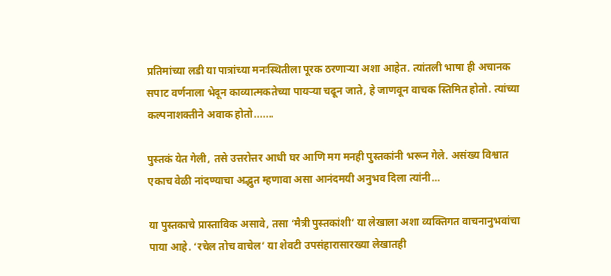प्रतिमांच्या लडी या पात्रांच्या मनःस्थितीला पूरक ठरणाऱ्या अशा आहेत. त्यांतली भाषा ही अचानक सपाट वर्णनाला भेदून काव्यात्मकतेच्या पायऱ्या चढून जाते, हे जाणवून वाचक स्तिमित होतो. त्यांच्या कल्पनाशक्तीने अवाक होतो.......

पुस्तकं येत गेली, तसे उत्तरोत्तर आधी घर आणि मग मनही पुस्तकांनी भरून गेले. असंख्य विश्वात एकाच वेळी नांदण्याचा अद्भुत म्हणावा असा आनंदमयी अनुभव दिला त्यांनी…

या पुस्तकाचे प्रास्ताविक असावे, तसा ‘मैत्री पुस्तकांशी’ या लेखाला अशा व्यक्तिगत वाचनानुभवांचा पाया आहे. ‘रचेल तोच वाचेल’ या शेवटी उपसंहारासारख्या लेखातही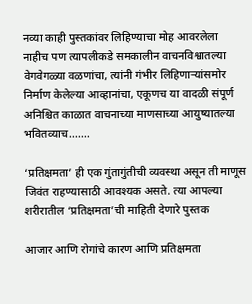नव्या काही पुस्तकांवर लिहिण्याचा मोह आवरलेला नाहीच पण त्यापलीकडे समकालीन वाचनविश्वातल्या वेगवेगळ्या वळणांचा, त्यांनी गंभीर लिहिणाऱ्यांसमोर निर्माण केलेल्या आव्हानांचा, एकूणच या वादळी संपूर्ण अनिश्चित काळात वाचनाच्या माणसाच्या आयुष्यातल्या भवितव्याच.......

‘प्रतिक्षमता’ ही एक गुंतागुंतीची व्यवस्था असून ती माणूस जिवंत राहण्यासाठी आवश्यक असते. त्या आपल्या शरीरातील ‘प्रतिक्षमता’ची माहिती देणारे पुस्तक

आजार आणि रोगांचे कारण आणि प्रतिक्षमता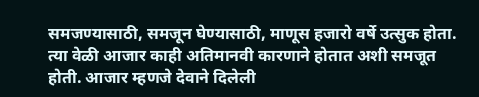समजण्यासाठी, समजून घेण्यासाठी, माणूस हजारो वर्षे उत्सुक होता. त्या वेळी आजार काही अतिमानवी कारणाने होतात अशी समजूत होती. आजार म्हणजे देवाने दिलेली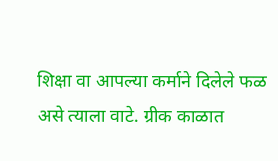शिक्षा वा आपल्या कर्माने दिलेले फळ असे त्याला वाटे. ग्रीक काळात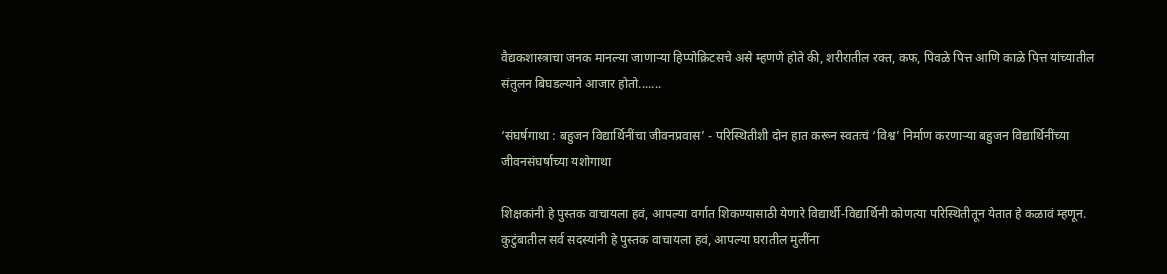वैद्यकशास्त्राचा जनक मानल्या जाणाऱ्या हिप्पोक्रिटसचे असे म्हणणे होते की, शरीरातील रक्त, कफ, पिवळे पित्त आणि काळे पित्त यांच्यातील संतुलन बिघडल्याने आजार होतो.......

‘संघर्षगाथा : बहुजन विद्यार्थिनींचा जीवनप्रवास’ - परिस्थितीशी दोन हात करून स्वतःचं ‘विश्व’ निर्माण करणाऱ्या बहुजन विद्यार्थिनींच्या जीवनसंघर्षाच्या यशोगाथा

शिक्षकांनी हे पुस्तक वाचायला हवं, आपल्या वर्गात शिकण्यासाठी येणारे विद्यार्थी-विद्यार्थिनी कोणत्या परिस्थितीतून येतात हे कळावं म्हणून. कुटुंबातील सर्व सदस्यांनी हे पुस्तक वाचायला हवं, आपल्या घरातील मुलींना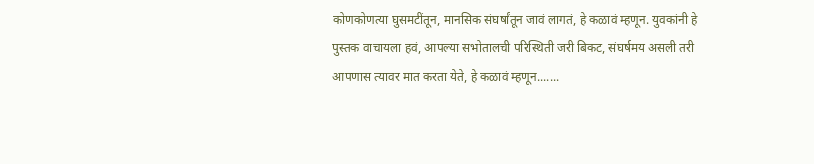कोणकोणत्या घुसमटींतून, मानसिक संघर्षांतून जावं लागतं, हे कळावं म्हणून. युवकांनी हे पुस्तक वाचायला हवं, आपल्या सभोतालची परिस्थिती जरी बिकट, संघर्षमय असली तरी आपणास त्यावर मात करता येते, हे कळावं म्हणून.......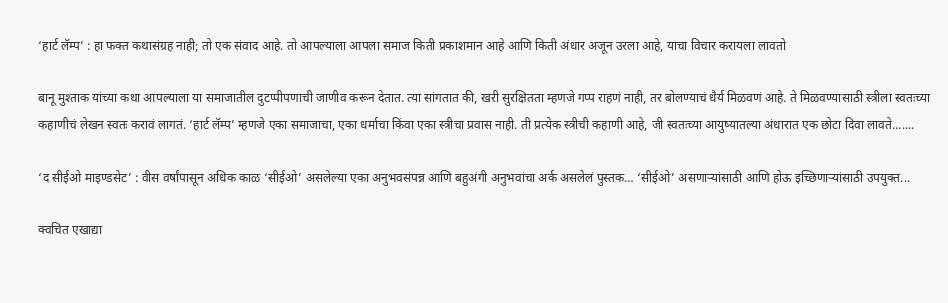‘हार्ट लॅम्प’ : हा फक्त कथासंग्रह नाही; तो एक संवाद आहे. तो आपल्याला आपला समाज किती प्रकाशमान आहे आणि किती अंधार अजून उरला आहे, याचा विचार करायला लावतो

बानू मुश्ताक यांच्या कथा आपल्याला या समाजातील दुटप्पीपणाची जाणीव करून देतात. त्या सांगतात की, खरी सुरक्षितता म्हणजे गप्प राहणं नाही, तर बोलण्याचं धैर्य मिळवणं आहे. ते मिळवण्यासाठी स्त्रीला स्वतःच्या कहाणीचं लेखन स्वतः करावं लागतं. ‘हार्ट लॅम्प’ म्हणजे एका समाजाचा, एका धर्माचा किंवा एका स्त्रीचा प्रवास नाही. ती प्रत्येक स्त्रीची कहाणी आहे, जी स्वतःच्या आयुष्यातल्या अंधारात एक छोटा दिवा लावते.......

‘द सीईओ माइण्डसेट’ : वीस वर्षांपासून अधिक काळ ‘सीईओ’ असलेल्या एका अनुभवसंपन्न आणि बहुअंगी अनुभवांचा अर्क असलेलं पुस्तक… ‘सीईओ’ असणाऱ्यांसाठी आणि होऊ इच्छिणाऱ्यांसाठी उपयुक्त...

क्वचित एखाद्या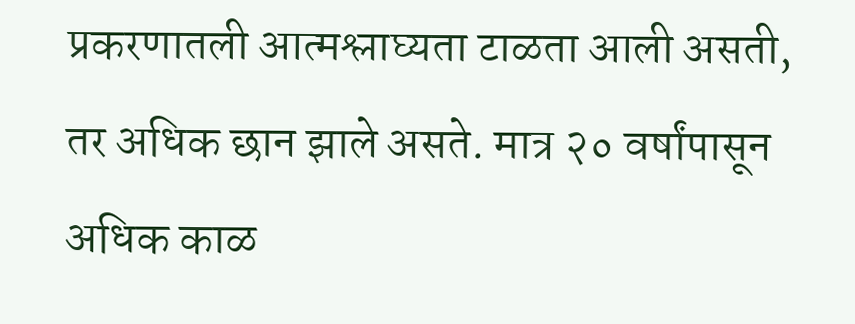प्रकरणातली आत्मश्लाघ्यता टाळता आली असती, तर अधिक छान झाले असते. मात्र २० वर्षांपासून अधिक काळ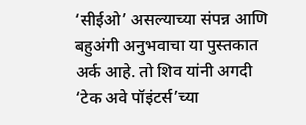‘सीईओ’ असल्याच्या संपन्न आणि बहुअंगी अनुभवाचा या पुस्तकात अर्क आहे. तो शिव यांनी अगदी ‘टेक अवे पॉइंटर्स’च्या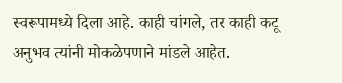स्वरूपामध्ये दिला आहे. काही चांगले, तर काही कटू अनुभव त्यांनी मोकळेपणाने मांडले आहेत.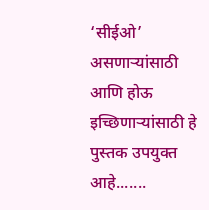‘सीईओ’ असणाऱ्यांसाठी आणि होऊ इच्छिणाऱ्यांसाठी हे पुस्तक उपयुक्त आहे.......